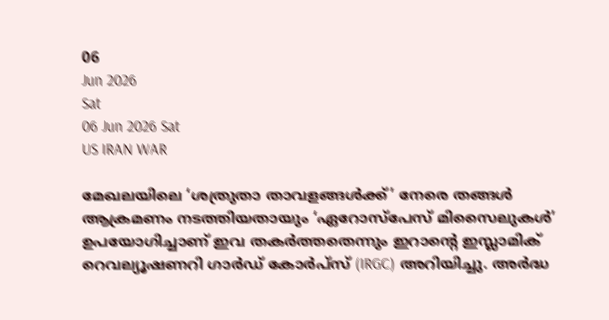06
Jun 2026
Sat
06 Jun 2026 Sat
US IRAN WAR

മേഖലയിലെ ‘ശത്രുതാ താവളങ്ങള്‍ക്ക്’ നേരെ തങ്ങള്‍ ആക്രമണം നടത്തിയതായും ‘ഏറോസ്പേസ് മിസൈലുകള്‍’ ഉപയോഗിച്ചാണ് ഇവ തകര്‍ത്തതെന്നും ഇറാന്റെ ഇസ്ലാമിക് റെവല്യൂഷണറി ഗാര്‍ഡ് കോര്‍പ്‌സ് (IRGC) അറിയിച്ചു. അര്‍ദ്ധ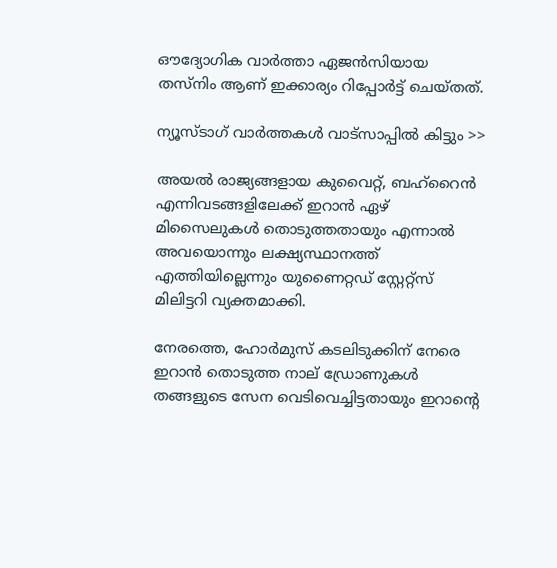ഔദ്യോഗിക വാര്‍ത്താ ഏജന്‍സിയായ തസ്‌നിം ആണ് ഇക്കാര്യം റിപ്പോര്‍ട്ട് ചെയ്തത്.

ന്യൂസ്ടാഗ് വാര്‍ത്തകള്‍ വാട്‌സാപ്പില്‍ കിട്ടും >>

അയല്‍ രാജ്യങ്ങളായ കുവൈറ്റ്, ബഹ്റൈന്‍ എന്നിവടങ്ങളിലേക്ക് ഇറാന്‍ ഏഴ് മിസൈലുകള്‍ തൊടുത്തതായും എന്നാല്‍ അവയൊന്നും ലക്ഷ്യസ്ഥാനത്ത് എത്തിയില്ലെന്നും യുണൈറ്റഡ് സ്റ്റേറ്റ്‌സ് മിലിട്ടറി വ്യക്തമാക്കി.

നേരത്തെ, ഹോര്‍മുസ് കടലിടുക്കിന് നേരെ ഇറാന്‍ തൊടുത്ത നാല് ഡ്രോണുകള്‍ തങ്ങളുടെ സേന വെടിവെച്ചിട്ടതായും ഇറാന്റെ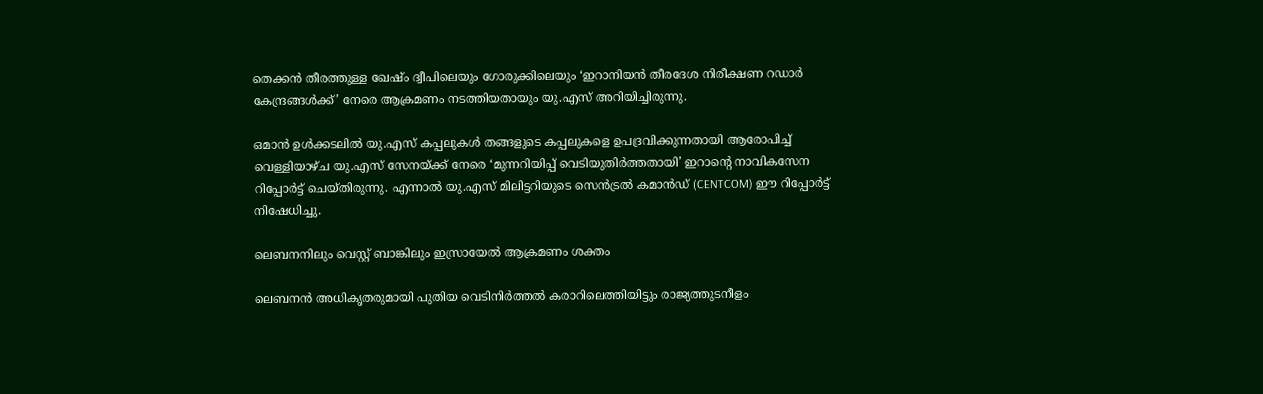തെക്കന്‍ തീരത്തുള്ള ഖേഷ്ം ദ്വീപിലെയും ഗോരുക്കിലെയും ‘ഇറാനിയന്‍ തീരദേശ നിരീക്ഷണ റഡാര്‍ കേന്ദ്രങ്ങള്‍ക്ക്’ നേരെ ആക്രമണം നടത്തിയതായും യു.എസ് അറിയിച്ചിരുന്നു.

ഒമാന്‍ ഉള്‍ക്കടലില്‍ യു.എസ് കപ്പലുകള്‍ തങ്ങളുടെ കപ്പലുകളെ ഉപദ്രവിക്കുന്നതായി ആരോപിച്ച് വെള്ളിയാഴ്ച യു.എസ് സേനയ്ക്ക് നേരെ ‘മുന്നറിയിപ്പ് വെടിയുതിര്‍ത്തതായി’ ഇറാന്റെ നാവികസേന റിപ്പോര്‍ട്ട് ചെയ്തിരുന്നു. എന്നാല്‍ യു.എസ് മിലിട്ടറിയുടെ സെന്‍ട്രല്‍ കമാന്‍ഡ് (CENTCOM) ഈ റിപ്പോര്‍ട്ട് നിഷേധിച്ചു.

ലെബനനിലും വെസ്റ്റ് ബാങ്കിലും ഇസ്രായേല്‍ ആക്രമണം ശക്തം

ലെബനന്‍ അധികൃതരുമായി പുതിയ വെടിനിര്‍ത്തല്‍ കരാറിലെത്തിയിട്ടും രാജ്യത്തുടനീളം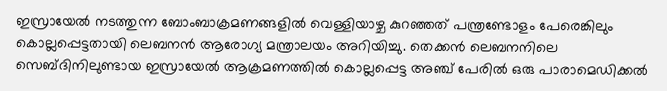ഇസ്രായേല്‍ നടത്തുന്ന ബോംബാക്രമണങ്ങളില്‍ വെള്ളിയാഴ്ച കുറഞ്ഞത് പന്ത്രണ്ടോളം പേരെങ്കിലും കൊല്ലപ്പെട്ടതായി ലെബനന്‍ ആരോഗ്യ മന്ത്രാലയം അറിയിച്ചു. തെക്കന്‍ ലെബനനിലെ സെബ്ദിനിലുണ്ടായ ഇസ്രായേല്‍ ആക്രമണത്തില്‍ കൊല്ലപ്പെട്ട അഞ്ച് പേരില്‍ ഒരു പാരാമെഡിക്കല്‍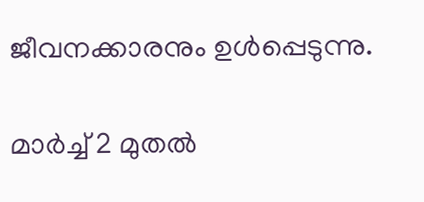ജീവനക്കാരനും ഉള്‍പ്പെടുന്നു.

മാര്‍ച്ച് 2 മുതല്‍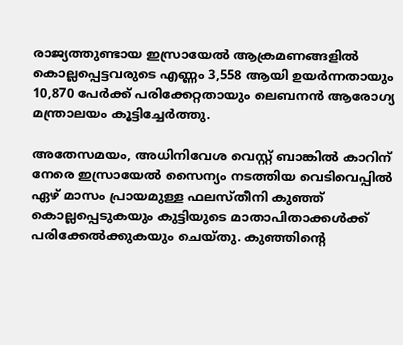രാജ്യത്തുണ്ടായ ഇസ്രായേല്‍ ആക്രമണങ്ങളില്‍ കൊല്ലപ്പെട്ടവരുടെ എണ്ണം 3,558 ആയി ഉയര്‍ന്നതായും 10,870 പേര്‍ക്ക് പരിക്കേറ്റതായും ലെബനന്‍ ആരോഗ്യ മന്ത്രാലയം കൂട്ടിച്ചേര്‍ത്തു.

അതേസമയം, അധിനിവേശ വെസ്റ്റ് ബാങ്കില്‍ കാറിന് നേരെ ഇസ്രായേല്‍ സൈന്യം നടത്തിയ വെടിവെപ്പില്‍ ഏഴ് മാസം പ്രായമുള്ള ഫലസ്തീനി കുഞ്ഞ് കൊല്ലപ്പെടുകയും കുട്ടിയുടെ മാതാപിതാക്കള്‍ക്ക് പരിക്കേല്‍ക്കുകയും ചെയ്തു. കുഞ്ഞിന്റെ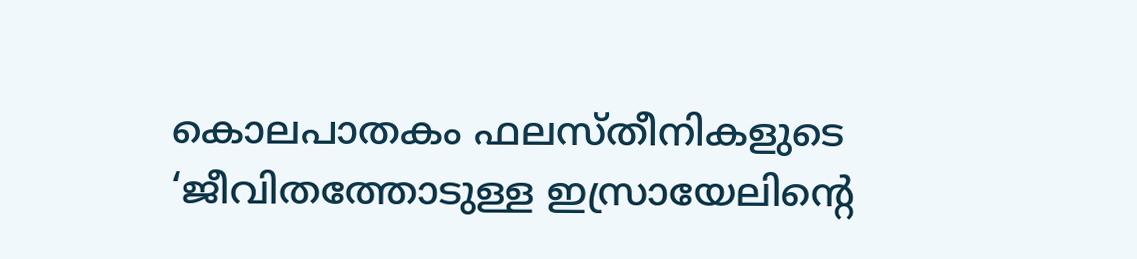കൊലപാതകം ഫലസ്തീനികളുടെ ‘ജീവിതത്തോടുള്ള ഇസ്രായേലിന്റെ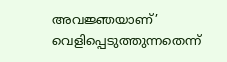അവജ്ഞയാണ്’ വെളിപ്പെടുത്തുന്നതെന്ന്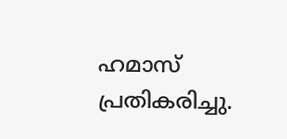ഹമാസ് പ്രതികരിച്ചു.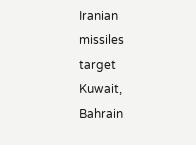Iranian missiles target Kuwait, Bahrain